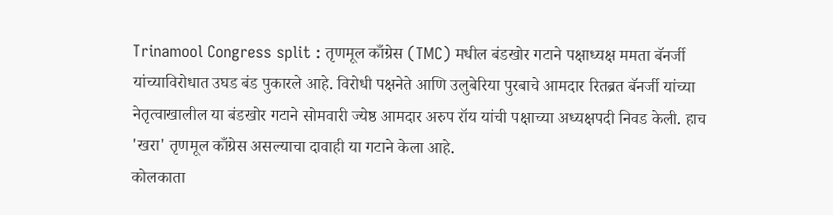Trinamool Congress split : तृणमूल काँग्रेस (TMC) मधील बंडखोर गटाने पक्षाध्यक्ष ममता बॅनर्जी यांच्याविरोधात उघड बंड पुकारले आहे. विरोधी पक्षनेते आणि उलुबेरिया पुरबाचे आमदार रितब्रत बॅनर्जी यांच्या नेतृत्वाखालील या बंडखोर गटाने सोमवारी ज्येष्ठ आमदार अरुप रॉय यांची पक्षाच्या अध्यक्षपदी निवड केली. हाच 'खरा' तृणमूल काँग्रेस असल्याचा दावाही या गटाने केला आहे.
कोलकाता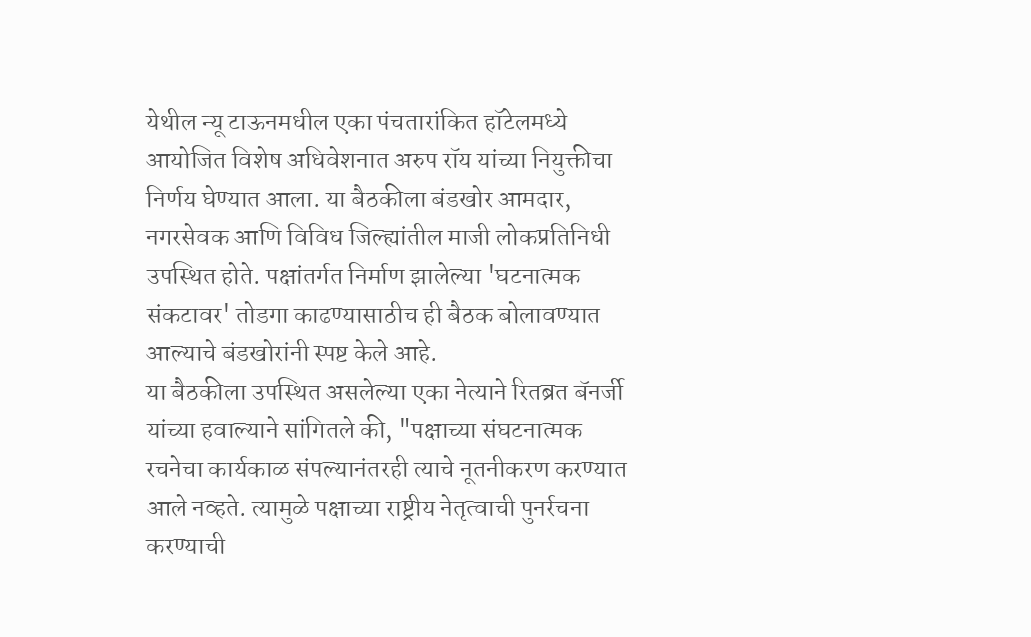येथील न्यू टाऊनमधील एका पंचतारांकित हॉटेलमध्ये आयोजित विशेष अधिवेशनात अरुप रॉय यांच्या नियुक्तीचा निर्णय घेण्यात आला. या बैठकीला बंडखोर आमदार, नगरसेवक आणि विविध जिल्ह्यांतील माजी लोकप्रतिनिधी उपस्थित होते. पक्षांतर्गत निर्माण झालेल्या 'घटनात्मक संकटावर' तोडगा काढण्यासाठीच ही बैठक बोलावण्यात आल्याचे बंडखोरांनी स्पष्ट केले आहे.
या बैठकीला उपस्थित असलेल्या एका नेत्याने रितब्रत बॅनर्जी यांच्या हवाल्याने सांगितले की, "पक्षाच्या संघटनात्मक रचनेचा कार्यकाळ संपल्यानंतरही त्याचे नूतनीकरण करण्यात आले नव्हते. त्यामुळे पक्षाच्या राष्ट्रीय नेतृत्वाची पुनर्रचना करण्याची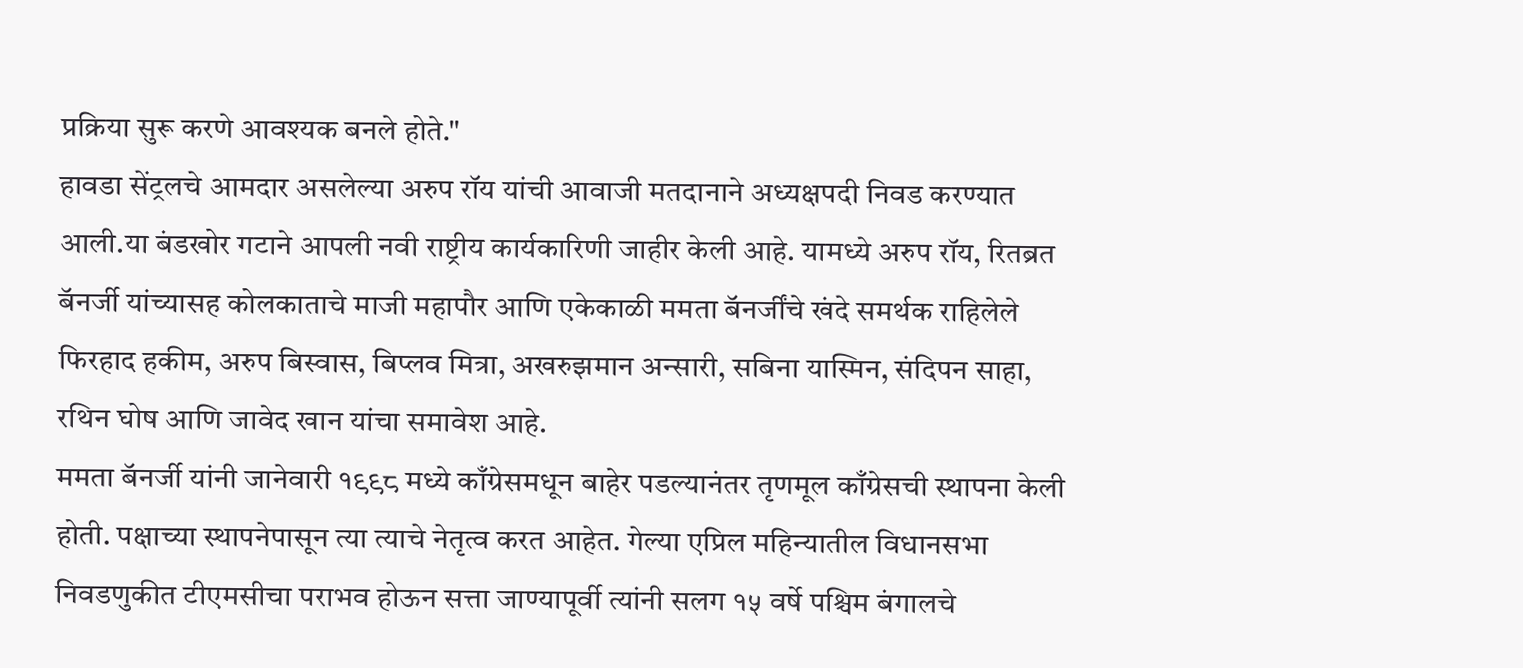प्रक्रिया सुरू करणे आवश्यक बनले होते."
हावडा सेंट्रलचे आमदार असलेल्या अरुप रॉय यांची आवाजी मतदानाने अध्यक्षपदी निवड करण्यात आली.या बंडखोर गटाने आपली नवी राष्ट्रीय कार्यकारिणी जाहीर केली आहे. यामध्ये अरुप रॉय, रितब्रत बॅनर्जी यांच्यासह कोलकाताचे माजी महापौर आणि एकेकाळी ममता बॅनर्जींचे खंदे समर्थक राहिलेले फिरहाद हकीम, अरुप बिस्वास, बिप्लव मित्रा, अखरुझमान अन्सारी, सबिना यास्मिन, संदिपन साहा, रथिन घोष आणि जावेद खान यांचा समावेश आहे.
ममता बॅनर्जी यांनी जानेवारी १९९८ मध्ये काँग्रेसमधून बाहेर पडल्यानंतर तृणमूल काँग्रेसची स्थापना केली होती. पक्षाच्या स्थापनेपासून त्या त्याचे नेतृत्व करत आहेत. गेल्या एप्रिल महिन्यातील विधानसभा निवडणुकीत टीएमसीचा पराभव होऊन सत्ता जाण्यापूर्वी त्यांनी सलग १५ वर्षे पश्चिम बंगालचे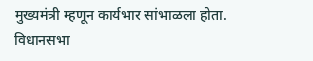मुख्यमंत्री म्हणून कार्यभार सांभाळला होता. विधानसभा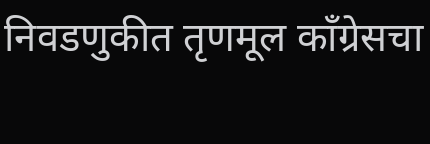निवडणुकीत तृणमूल काँग्रेसचा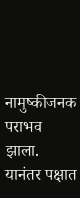नामुष्कीजनक पराभव झाला. यानंतर पक्षात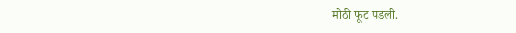मोठी फूट पडली.